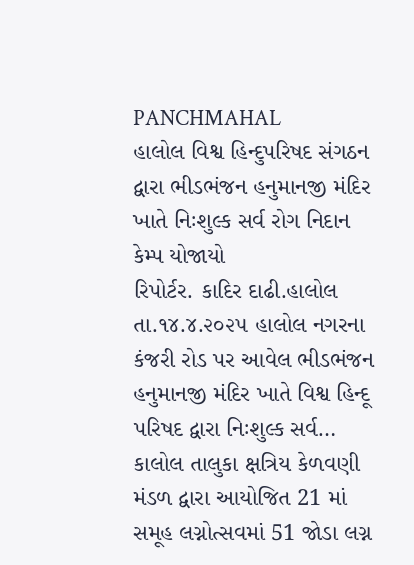PANCHMAHAL
હાલોલ વિશ્વ હિન્દુપરિષદ સંગઠન દ્વારા ભીડભંજન હનુમાનજી મંદિર ખાતે નિઃશુલ્ક સર્વ રોગ નિદાન કેમ્પ યોજાયો
રિપોર્ટર. કાદિર દાઢી.હાલોલ તા.૧૪.૪.૨૦૨૫ હાલોલ નગરના કંજરી રોડ પર આવેલ ભીડભંજન હનુમાનજી મંદિર ખાતે વિશ્વ હિન્દૂ પરિષદ દ્વારા નિઃશુલ્ક સર્વ…
કાલોલ તાલુકા ક્ષત્રિય કેળવણી મંડળ દ્વારા આયોજિત 21 માં સમૂહ લગ્નોત્સવમાં 51 જોડા લગ્ન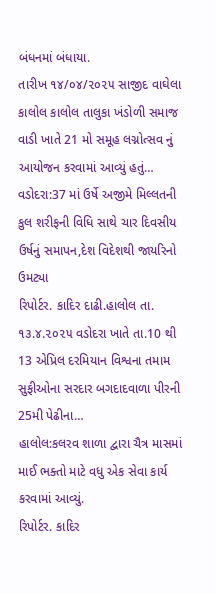બંધનમાં બંધાયા.
તારીખ ૧૪/૦૪/૨૦૨૫ સાજીદ વાઘેલા કાલોલ કાલોલ તાલુકા ખંડોળી સમાજ વાડી ખાતે 21 મો સમૂહ લગ્નોત્સવ નું આયોજન કરવામાં આવ્યું હતું…
વડોદરા:37 માં ઉર્ષે અજીમે મિલ્લતની કુલ શરીફની વિધિ સાથે ચાર દિવસીય ઉર્ષનું સમાપન,દેશ વિદેશથી જાયરિનો ઉમટ્યા
રિપોર્ટર. કાદિર દાઢી.હાલોલ તા. ૧૩.૪.૨૦૨૫ વડોદરા ખાતે તા.10 થી 13 એપ્રિલ દરમિયાન વિશ્વના તમામ સુફીઓના સરદાર બગદાદવાળા પીરની 25મી પેઢીના…
હાલોલ:કલરવ શાળા દ્વારા ચૈત્ર માસમાં માઈ ભક્તો માટે વધુ એક સેવા કાર્ય કરવામાં આવ્યું.
રિપોર્ટર. કાદિર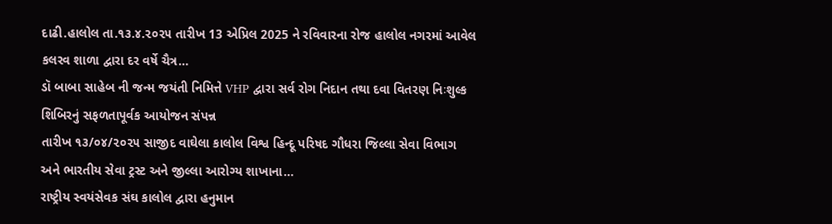દાઢી.હાલોલ તા.૧૩.૪.૨૦૨૫ તારીખ 13 એપ્રિલ 2025 ને રવિવારના રોજ હાલોલ નગરમાં આવેલ કલરવ શાળા દ્વારા દર વર્ષે ચૈત્ર…
ડૉ બાબા સાહેબ ની જન્મ જયંતી નિમિત્તે VHP દ્વારા સર્વ રોગ નિદાન તથા દવા વિતરણ નિઃશુલ્ક શિબિરનું સફળતાપૂર્વક આયોજન સંપન્ન
તારીખ ૧૩/૦૪/૨૦૨૫ સાજીદ વાઘેલા કાલોલ વિશ્વ હિન્દૂ પરિષદ ગૌધરા જિલ્લા સેવા વિભાગ અને ભારતીય સેવા ટ્રસ્ટ અને જીલ્લા આરોગ્ય શાખાના…
રાષ્ટ્રીય સ્વયંસેવક સંઘ કાલોલ દ્વારા હનુમાન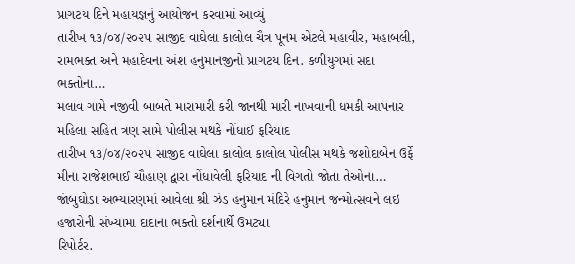પ્રાગટય દિને મહાયજ્ઞનું આયોજન કરવામાં આવ્યું
તારીખ ૧૩/૦૪/૨૦૨૫ સાજીદ વાઘેલા કાલોલ ચૈત્ર પૂનમ એટલે મહાવીર, મહાબલી, રામભક્ત અને મહાદેવના અંશ હનુમાનજીનો પ્રાગટય દિન. કળીયુગમાં સદા ભક્તોના…
મલાવ ગામે નજીવી બાબતે મારામારી કરી જાનથી મારી નાખવાની ધમકી આપનાર મહિલા સહિત ત્રણ સામે પોલીસ મથકે નોંધાઈ ફરિયાદ
તારીખ ૧૩/૦૪/૨૦૨૫ સાજીદ વાઘેલા કાલોલ કાલોલ પોલીસ મથકે જશોદાબેન ઉર્ફે મીના રાજેશભાઈ ચૌહાણ દ્વારા નોંધાવેલી ફરિયાદ ની વિગતો જોતા તેઓના…
જાંબુઘોડા અભ્યારણમાં આવેલા શ્રી ઝંડ હનુમાન મંદિરે હનુમાન જન્મોત્સવને લઇ હજારોની સંખ્યામા દાદાના ભક્તો દર્શનાર્થે ઉમટ્યા
રિપોર્ટર.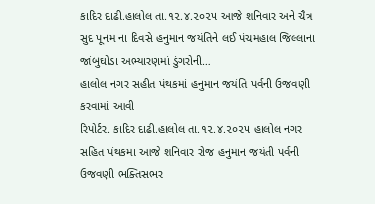કાદિર દાઢી.હાલોલ તા.૧૨.૪.૨૦૨૫ આજે શનિવાર અને ચૈત્ર સુદ પૂનમ ના દિવસે હનુમાન જયંતિને લઈ પંચમહાલ જિલ્લાના જાંબુઘોડા અભ્યારણમાં ડુંગરોની…
હાલોલ નગર સહીત પંથકમાં હનુમાન જયંતિ પર્વની ઉજવણી કરવામાં આવી
રિપોર્ટર. કાદિર દાઢી.હાલોલ તા.૧૨.૪.૨૦૨૫ હાલોલ નગર સહિત પંથકમા આજે શનિવાર રોજ હનુમાન જયંતી પર્વની ઉજવણી ભક્તિસભર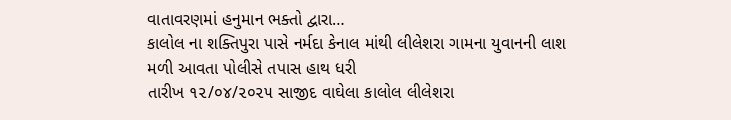વાતાવરણમાં હનુમાન ભક્તો દ્વારા…
કાલોલ ના શક્તિપુરા પાસે નર્મદા કેનાલ માંથી લીલેશરા ગામના યુવાનની લાશ મળી આવતા પોલીસે તપાસ હાથ ધરી
તારીખ ૧૨/૦૪/૨૦૨૫ સાજીદ વાઘેલા કાલોલ લીલેશરા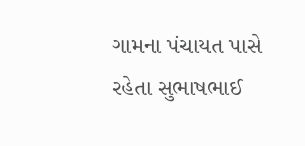ગામના પંચાયત પાસે રહેતા સુભાષભાઈ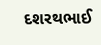દશરથભાઈ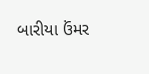બારીયા ઉંમર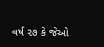વર્ષ ૨૭ કે જેઓ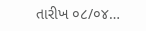તારીખ ૦૮/૦૪…